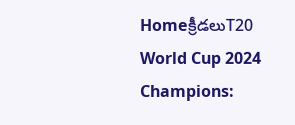Homeక్రీడలుT20 World Cup 2024 Champions: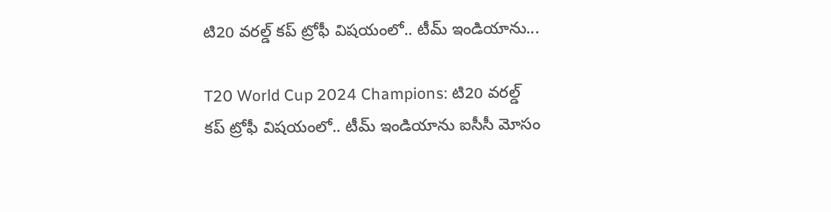టి20 వరల్డ్ కప్ ట్రోఫీ విషయంలో.. టీమ్ ఇండియాను...

T20 World Cup 2024 Champions: టి20 వరల్డ్ కప్ ట్రోఫీ విషయంలో.. టీమ్ ఇండియాను ఐసీసీ మోసం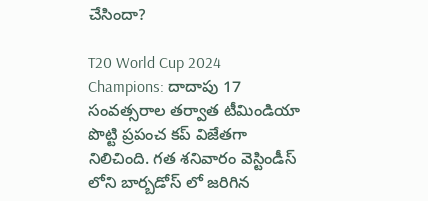చేసిందా?

T20 World Cup 2024 Champions: దాదాపు 17 సంవత్సరాల తర్వాత టీమిండియా పొట్టి ప్రపంచ కప్ విజేతగా నిలిచింది. గత శనివారం వెస్టిండీస్ లోని బార్బడోస్ లో జరిగిన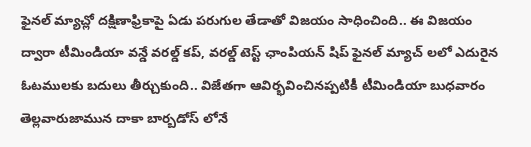ఫైనల్ మ్యాచ్లో దక్షిణాఫ్రికాపై ఏడు పరుగుల తేడాతో విజయం సాధించింది.. ఈ విజయం ద్వారా టీమిండియా వన్డే వరల్డ్ కప్, వరల్డ్ టెస్ట్ ఛాంపియన్ షిప్ ఫైనల్ మ్యాచ్ లలో ఎదురైన ఓటములకు బదులు తీర్చుకుంది.. విజేతగా ఆవిర్భవించినప్పటికీ టీమిండియా బుధవారం తెల్లవారుజామున దాకా బార్బడోస్ లోనే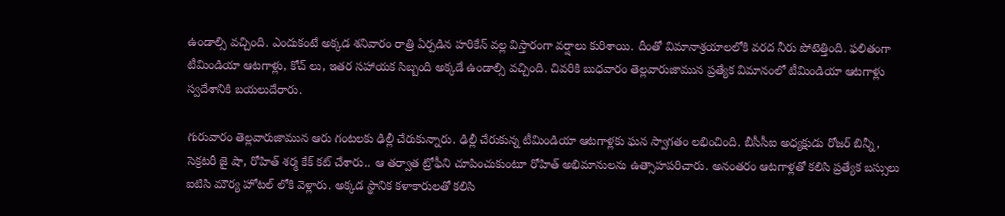ఉండాల్సి వచ్చింది. ఎందుకంటే అక్కడ శనివారం రాత్రి ఏర్పడిన హరికేన్ వల్ల విస్తారంగా వర్షాలు కురిశాయి. దీంతో విమానాశ్రయాలలోకి వరద నీరు పోటెత్తింది. ఫలితంగా టీమిండియా ఆటగాళ్లు, కోచ్ లు, ఇతర సహాయక సిబ్బంది అక్కడే ఉండాల్సి వచ్చింది. చివరికి బుధవారం తెల్లవారుజామున ప్రత్యేక విమానంలో టీమిండియా ఆటగాళ్లు స్వదేశానికి బయలుదేరారు.

గురువారం తెల్లవారుజామున ఆరు గంటలకు ఢిల్లీ చేరుకున్నారు. ఢిల్లీ చేరుకున్న టీమిండియా ఆటగాళ్లకు ఘన స్వాగతం లభించింది. బీసీసీఐ అధ్యక్షుడు రోజర్ బిన్నీ, సెక్రటరీ జై షా, రోహిత్ శర్మ కేక్ కట్ చేశారు.. ఆ తర్వాత ట్రోఫీని చూపించుకుంటూ రోహిత్ అభిమానులను ఉత్సాహపరిచారు. అనంతరం ఆటగాళ్లతో కలిసి ప్రత్యేక బస్సులు ఐటిసి మౌర్య హోటల్ లోకి వెళ్లారు. అక్కడ స్థానిక కళాకారులతో కలిసి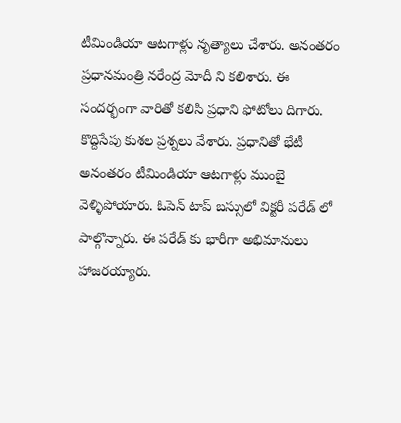టీమిండియా ఆటగాళ్లు నృత్యాలు చేశారు. అనంతరం ప్రధానమంత్రి నరేంద్ర మోదీ ని కలిశారు. ఈ సందర్భంగా వారితో కలిసి ప్రధాని ఫోటోలు దిగారు. కొద్దిసేపు కుశల ప్రశ్నలు వేశారు. ప్రధానితో భేటీ అనంతరం టీమిండియా ఆటగాళ్లు ముంబై వెళ్ళిపోయారు. ఓపెన్ టాప్ బస్సులో విక్టరీ పరేడ్ లో పాల్గొన్నారు. ఈ పరేడ్ కు భారీగా అభిమానులు హాజరయ్యారు.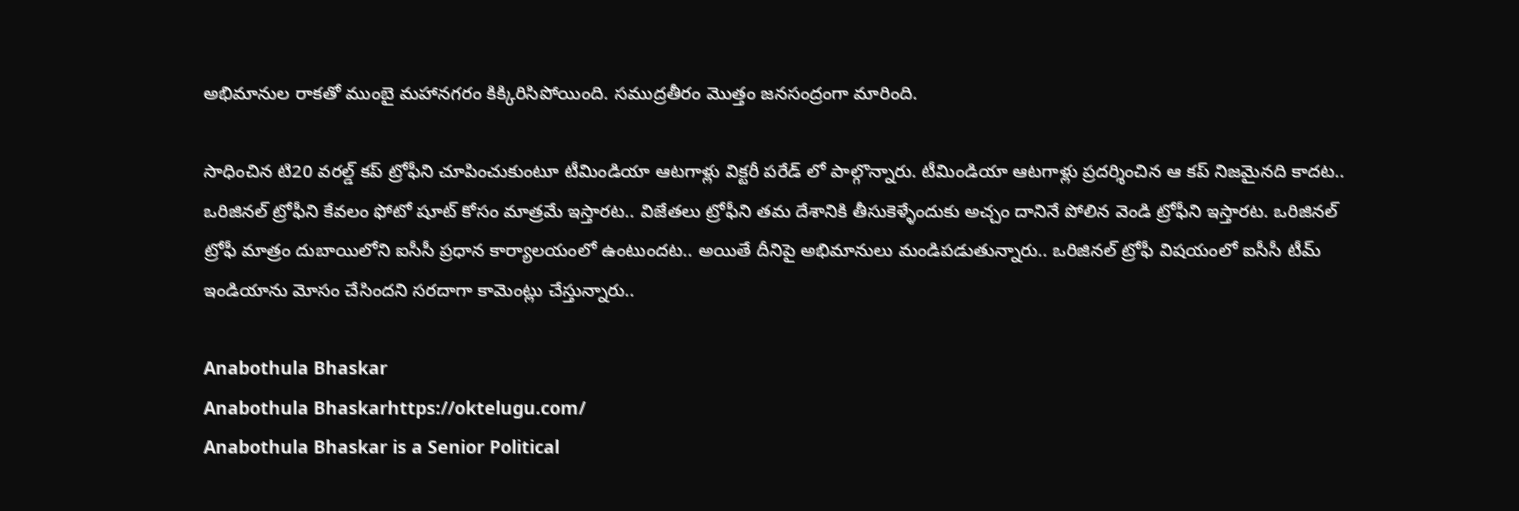అభిమానుల రాకతో ముంబై మహానగరం కిక్కిరిసిపోయింది. సముద్రతీరం మొత్తం జనసంద్రంగా మారింది.

సాధించిన టి20 వరల్డ్ కప్ ట్రోఫీని చూపించుకుంటూ టీమిండియా ఆటగాళ్లు విక్టరీ పరేడ్ లో పాల్గొన్నారు. టీమిండియా ఆటగాళ్లు ప్రదర్శించిన ఆ కప్ నిజమైనది కాదట.. ఒరిజినల్ ట్రోఫీని కేవలం ఫోటో షూట్ కోసం మాత్రమే ఇస్తారట.. విజేతలు ట్రోఫీని తమ దేశానికి తీసుకెళ్ళేందుకు అచ్చం దానినే పోలిన వెండి ట్రోఫీని ఇస్తారట. ఒరిజినల్ ట్రోఫీ మాత్రం దుబాయిలోని ఐసీసీ ప్రధాన కార్యాలయంలో ఉంటుందట.. అయితే దీనిపై అభిమానులు మండిపడుతున్నారు.. ఒరిజినల్ ట్రోఫీ విషయంలో ఐసీసీ టీమ్ ఇండియాను మోసం చేసిందని సరదాగా కామెంట్లు చేస్తున్నారు..

Anabothula Bhaskar
Anabothula Bhaskarhttps://oktelugu.com/
Anabothula Bhaskar is a Senior Political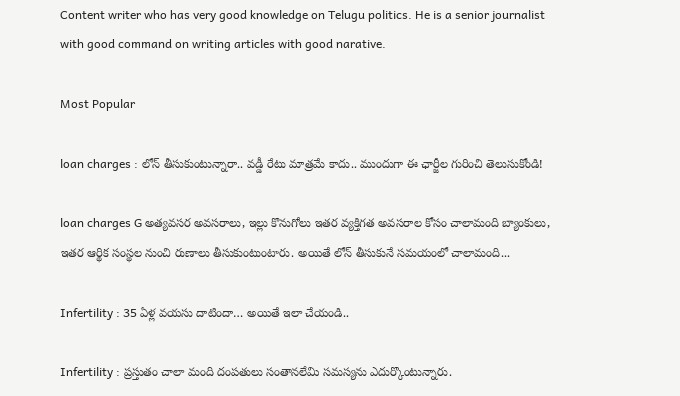Content writer who has very good knowledge on Telugu politics. He is a senior journalist with good command on writing articles with good narative.

Most Popular

loan charges : లోన్ తీసుకుంటున్నారా.. వడ్డీ రేటు మాత్రమే కాదు.. ముందుగా ఈ ఛార్జీల గురించి తెలుసుకోండి!

loan charges G అత్యవసర అవసరాలు, ఇల్లు కొనుగోలు ఇతర వ్యక్తిగత అవసరాల కోసం చాలామంది బ్యాంకులు, ఇతర ఆర్థిక సంస్థల నుంచి రుణాలు తీసుకుంటుంటారు. అయితే లోన్ తీసుకునే సమయంలో చాలామంది...

Infertility : 35 ఏళ్ల వయసు దాటిందా… అయితే ఇలా చేయండి..

Infertility : ప్రస్తుతం చాలా మంది దంపతులు సంతానలేమి సమస్యను ఎదుర్కొంటున్నారు.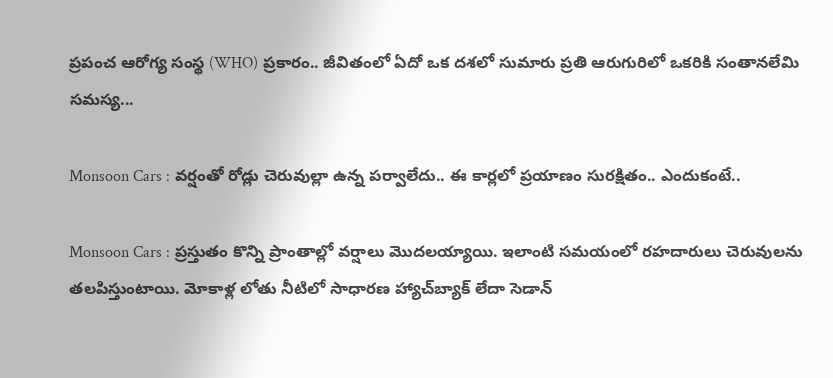ప్రపంచ ఆరోగ్య సంస్థ (WHO) ప్రకారం.. జీవితంలో ఏదో ఒక దశలో సుమారు ప్రతి ఆరుగురిలో ఒకరికి సంతానలేమి సమస్య...

Monsoon Cars : వర్షంతో రోడ్లు చెరువుల్లా ఉన్న పర్వాలేదు.. ఈ కార్లలో ప్రయాణం సురక్షితం.. ఎందుకంటే..

Monsoon Cars : ప్రస్తుతం కొన్ని ప్రాంతాల్లో వర్షాలు మొదలయ్యాయి. ఇలాంటి సమయంలో రహదారులు చెరువులను తలపిస్తుంటాయి. మోకాళ్ల లోతు నీటిలో సాధారణ హ్యాచ్‌బ్యాక్ లేదా సెడాన్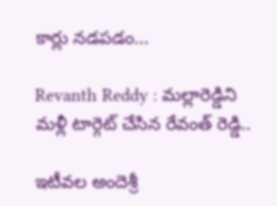కార్లు నడపడం...

Revanth Reddy : మల్లారెడ్డిని మళ్లీ టార్గెట్ చేసిన రేవంత్ రెడ్డి..

ఇటీవల అందెశ్రీ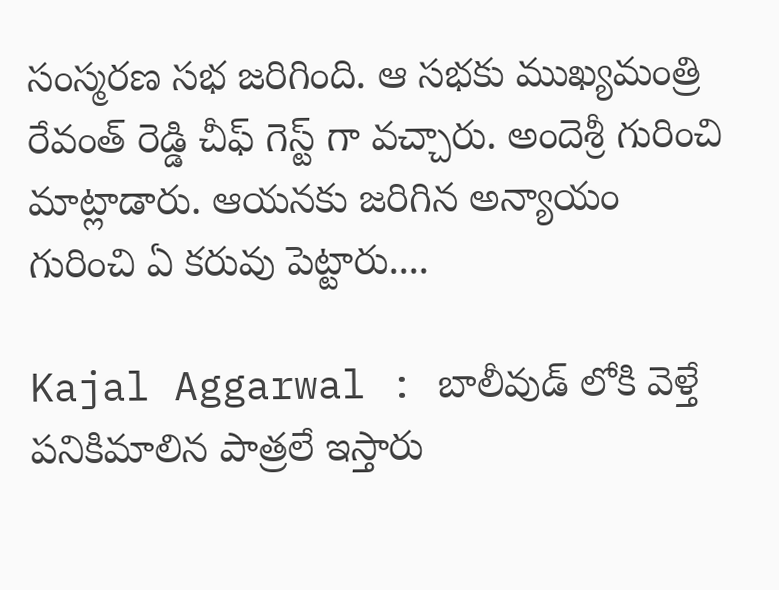సంస్మరణ సభ జరిగింది. ఆ సభకు ముఖ్యమంత్రి రేవంత్ రెడ్డి చీఫ్ గెస్ట్ గా వచ్చారు. అందెశ్రీ గురించి మాట్లాడారు. ఆయనకు జరిగిన అన్యాయం గురించి ఏ కరువు పెట్టారు....

Kajal Aggarwal : బాలీవుడ్ లోకి వెళ్తే పనికిమాలిన పాత్రలే ఇస్తారు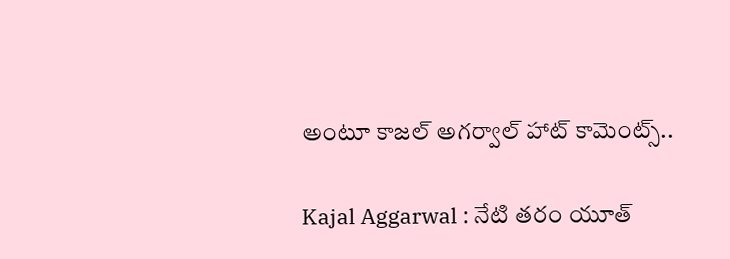అంటూ కాజల్ అగర్వాల్ హాట్ కామెంట్స్..

Kajal Aggarwal : నేటి తరం యూత్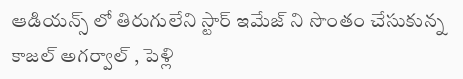ఆడియన్స్ లో తిరుగులేని స్టార్ ఇమేజ్ ని సొంతం చేసుకున్న కాజల్ అగర్వాల్ , పెళ్లి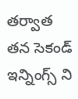తర్వాత తన సెకండ్ ఇన్నింగ్స్ ని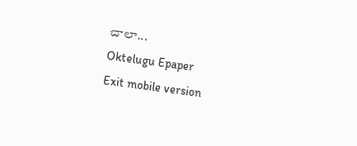చాలా...
Oktelugu Epaper
Exit mobile version